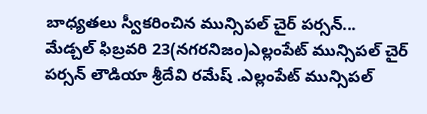బాధ్యతలు స్వీకరించిన మున్సిపల్ చైర్ పర్సన్...
మేడ్చల్ ఫిబ్రవరి 23(నగరనిజం)ఎల్లంపేట్ మున్సిపల్ చైర్ పర్సన్ లౌడియా శ్రీదేవి రమేష్ .ఎల్లంపేట్ మున్సిపల్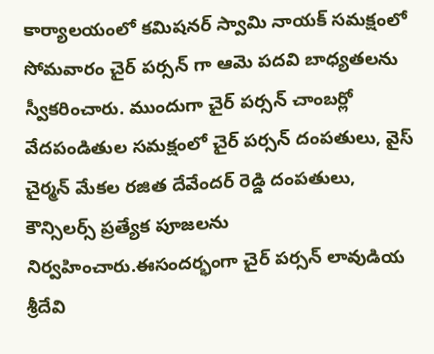కార్యాలయంలో కమిషనర్ స్వామి నాయక్ సమక్షంలో సోమవారం చైర్ పర్సన్ గా ఆమె పదవి బాధ్యతలను స్వీకరించారు. ముందుగా చైర్ పర్సన్ చాంబర్లో వేదపండితుల సమక్షంలో చైర్ పర్సన్ దంపతులు, వైస్ చైర్మన్ మేకల రజిత దేవేందర్ రెడ్డి దంపతులు, కౌన్సిలర్స్ ప్రత్యేక పూజలను నిర్వహించారు.ఈసందర్భంగా చైర్ పర్సన్ లావుడియ శ్రీదేవి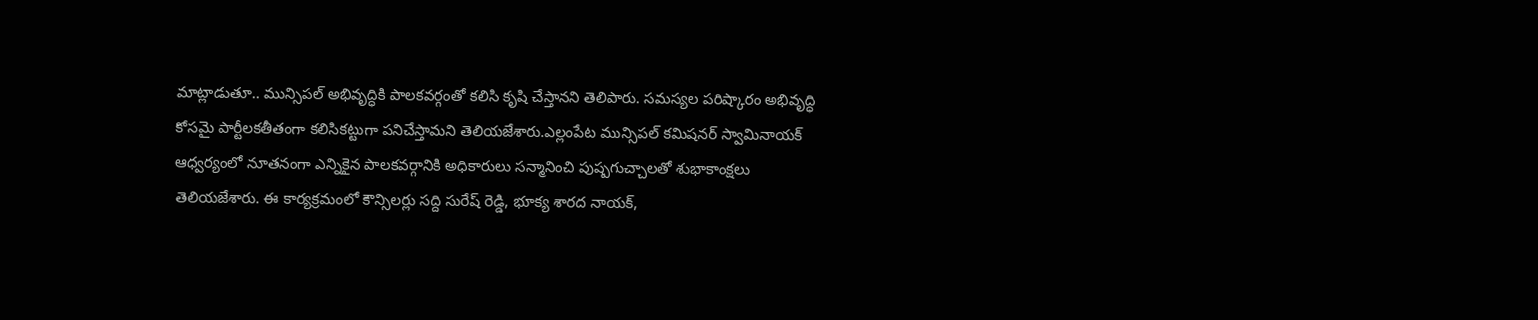మాట్లాడుతూ.. మున్సిపల్ అభివృద్ధికి పాలకవర్గంతో కలిసి కృషి చేస్తానని తెలిపారు. సమస్యల పరిష్కారం అభివృద్ధి కోసమై పార్టీలకతీతంగా కలిసికట్టుగా పనిచేస్తామని తెలియజేశారు.ఎల్లంపేట మున్సిపల్ కమిషనర్ స్వామినాయక్ ఆధ్వర్యంలో నూతనంగా ఎన్నికైన పాలకవర్గానికి అధికారులు సన్మానించి పుష్పగుచ్చాలతో శుభాకాంక్షలు తెలియజేశారు. ఈ కార్యక్రమంలో కౌన్సిలర్లు సద్ది సురేష్ రెడ్డి, భూక్య శారద నాయక్,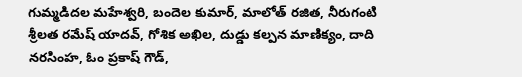గుమ్మడిదల మహేశ్వరి, బందెల కుమార్, మాలోత్ రజిత, నీరుగంటి శ్రీలత రమేష్ యాదవ్, గోశిక అఖిల, దుడ్డు కల్పన మాణిక్యం, దాది నరసింహ, ఓం ప్రకాష్ గౌడ్,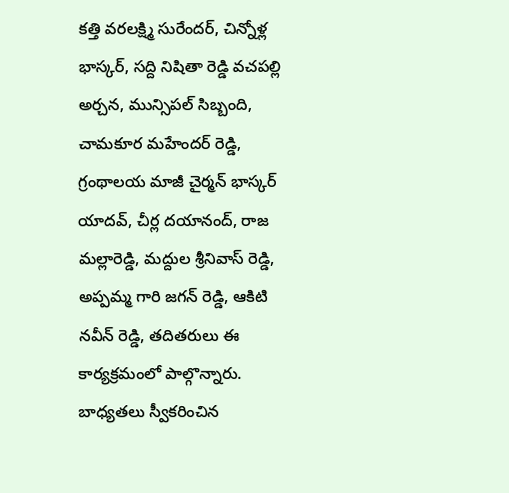కత్తి వరలక్ష్మి సురేందర్, చిన్నోళ్ల భాస్కర్, సద్ది నిషితా రెడ్డి వచపల్లి అర్చన, మున్సిపల్ సిబ్బంది, చామకూర మహేందర్ రెడ్డి, గ్రంథాలయ మాజీ చైర్మన్ భాస్కర్ యాదవ్, చీర్ల దయానంద్, రాజ మల్లారెడ్డి, మద్దుల శ్రీనివాస్ రెడ్డి, అప్పమ్మ గారి జగన్ రెడ్డి, ఆకిటి నవీన్ రెడ్డి, తదితరులు ఈ కార్యక్రమంలో పాల్గొన్నారు.
బాధ్యతలు స్వీకరించిన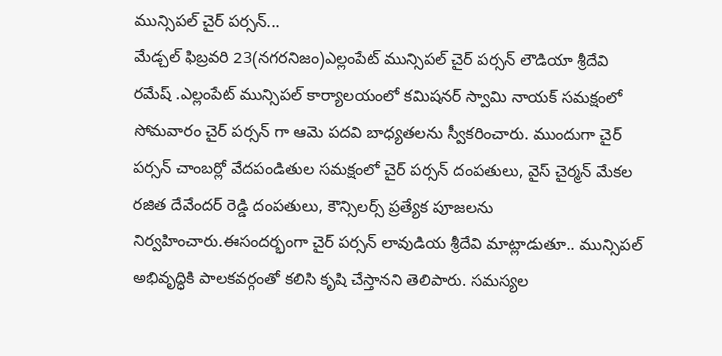మున్సిపల్ చైర్ పర్సన్...
మేడ్చల్ ఫిబ్రవరి 23(నగరనిజం)ఎల్లంపేట్ మున్సిపల్ చైర్ పర్సన్ లౌడియా శ్రీదేవి రమేష్ .ఎల్లంపేట్ మున్సిపల్ కార్యాలయంలో కమిషనర్ స్వామి నాయక్ సమక్షంలో సోమవారం చైర్ పర్సన్ గా ఆమె పదవి బాధ్యతలను స్వీకరించారు. ముందుగా చైర్ పర్సన్ చాంబర్లో వేదపండితుల సమక్షంలో చైర్ పర్సన్ దంపతులు, వైస్ చైర్మన్ మేకల రజిత దేవేందర్ రెడ్డి దంపతులు, కౌన్సిలర్స్ ప్రత్యేక పూజలను నిర్వహించారు.ఈసందర్భంగా చైర్ పర్సన్ లావుడియ శ్రీదేవి మాట్లాడుతూ.. మున్సిపల్ అభివృద్ధికి పాలకవర్గంతో కలిసి కృషి చేస్తానని తెలిపారు. సమస్యల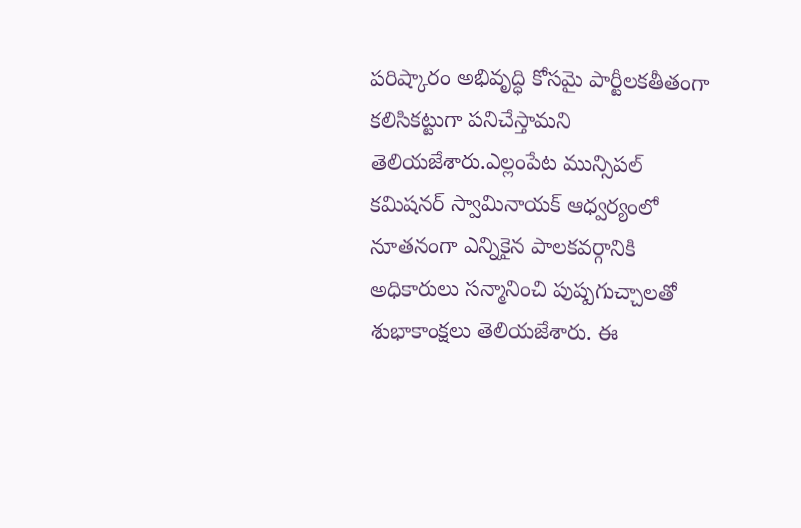పరిష్కారం అభివృద్ధి కోసమై పార్టీలకతీతంగా కలిసికట్టుగా పనిచేస్తామని తెలియజేశారు.ఎల్లంపేట మున్సిపల్ కమిషనర్ స్వామినాయక్ ఆధ్వర్యంలో నూతనంగా ఎన్నికైన పాలకవర్గానికి అధికారులు సన్మానించి పుష్పగుచ్చాలతో శుభాకాంక్షలు తెలియజేశారు. ఈ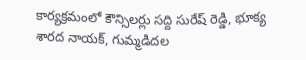కార్యక్రమంలో కౌన్సిలర్లు సద్ది సురేష్ రెడ్డి, భూక్య శారద నాయక్, గుమ్మడిదల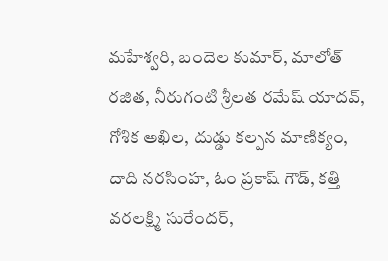మహేశ్వరి, బందెల కుమార్, మాలోత్ రజిత, నీరుగంటి శ్రీలత రమేష్ యాదవ్, గోశిక అఖిల, దుడ్డు కల్పన మాణిక్యం, దాది నరసింహ, ఓం ప్రకాష్ గౌడ్, కత్తి వరలక్ష్మి సురేందర్,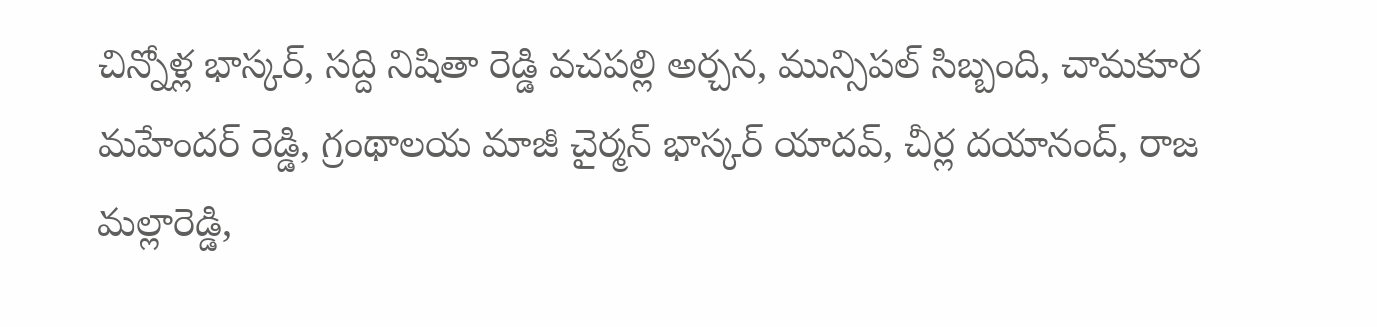చిన్నోళ్ల భాస్కర్, సద్ది నిషితా రెడ్డి వచపల్లి అర్చన, మున్సిపల్ సిబ్బంది, చామకూర మహేందర్ రెడ్డి, గ్రంథాలయ మాజీ చైర్మన్ భాస్కర్ యాదవ్, చీర్ల దయానంద్, రాజ మల్లారెడ్డి,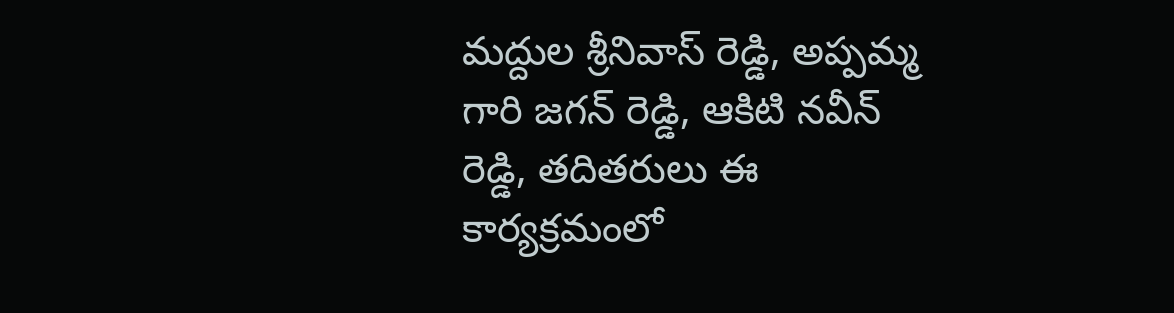మద్దుల శ్రీనివాస్ రెడ్డి, అప్పమ్మ గారి జగన్ రెడ్డి, ఆకిటి నవీన్ రెడ్డి, తదితరులు ఈ కార్యక్రమంలో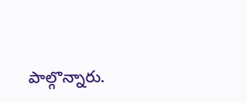పాల్గొన్నారు.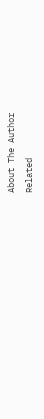About The Author
Related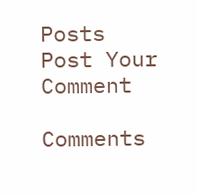Posts
Post Your Comment

Comments